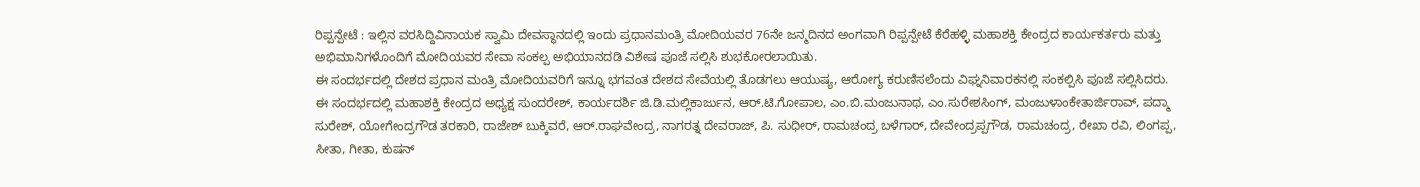ರಿಪ್ಪನ್ಪೇಟೆ : ಇಲ್ಲಿನ ವರಸಿದ್ದಿವಿನಾಯಕ ಸ್ವಾಮಿ ದೇವಸ್ಥಾನದಲ್ಲಿ ಇಂದು ಪ್ರಧಾನಮಂತ್ರಿ ಮೋದಿಯವರ 76ನೇ ಜನ್ಮದಿನದ ಅಂಗವಾಗಿ ರಿಪ್ಪನ್ಪೇಟೆ ಕೆರೆಹಳ್ಳಿ ಮಹಾಶಕ್ತಿ ಕೇಂದ್ರದ ಕಾರ್ಯಕರ್ತರು ಮತ್ತು ಅಭಿಮಾನಿಗಳೊಂದಿಗೆ ಮೋದಿಯವರ ಸೇವಾ ಸಂಕಲ್ಪ ಅಭಿಯಾನದಡಿ ವಿಶೇಷ ಪೂಜೆ ಸಲ್ಲಿಸಿ ಶುಭಕೋರಲಾಯಿತು.
ಈ ಸಂದರ್ಭದಲ್ಲಿ ದೇಶದ ಪ್ರಧಾನ ಮಂತ್ರಿ ಮೋದಿಯವರಿಗೆ ಇನ್ನೂ ಭಗವಂತ ದೇಶದ ಸೇವೆಯಲ್ಲಿ ತೊಡಗಲು ಆಯುಷ್ಯ, ಆರೋಗ್ಯ ಕರುಣಿಸಲೆಂದು ವಿಘ್ನನಿವಾರಕನಲ್ಲಿ ಸಂಕಲ್ಪಿಸಿ ಪೂಜೆ ಸಲ್ಲಿಸಿದರು.
ಈ ಸಂದರ್ಭದಲ್ಲಿ ಮಹಾಶಕ್ತಿ ಕೇಂದ್ರದ ಅಧ್ಯಕ್ಷ ಸುಂದರೇಶ್, ಕಾರ್ಯದರ್ಶಿ ಜಿ.ಡಿ.ಮಲ್ಲಿಕಾರ್ಜುನ, ಆರ್.ಟಿ.ಗೋಪಾಲ, ಎಂ.ಬಿ.ಮಂಜುನಾಥ, ಎಂ.ಸುರೇಶಸಿಂಗ್, ಮಂಜುಳಾಂಕೇತಾರ್ಜಿರಾವ್, ಪದ್ಮಾ ಸುರೇಶ್, ಯೋಗೇಂದ್ರಗೌಡ ತರಕಾರಿ, ರಾಜೇಶ್ ಬುಕ್ಕಿವರೆ, ಆರ್.ರಾಘವೇಂದ್ರ, ನಾಗರತ್ನ ದೇವರಾಜ್, ಪಿ. ಸುಧೀರ್, ರಾಮಚಂದ್ರ ಬಳೆಗಾರ್, ದೇವೇಂದ್ರಪ್ಪಗೌಡ, ರಾಮಚಂದ್ರ, ರೇಖಾ ರವಿ, ಲಿಂಗಪ್ಪ, ಸೀತಾ, ಗೀತಾ, ಕುಷನ್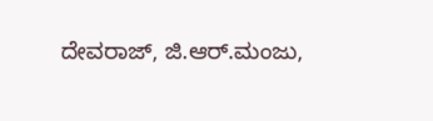ದೇವರಾಜ್, ಜಿ.ಆರ್.ಮಂಜು,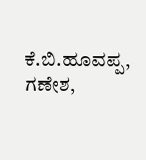ಕೆ.ಬಿ.ಹೂವಪ್ಪ, ಗಣೇಶ,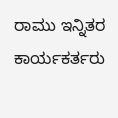ರಾಮು ಇನ್ನಿತರ ಕಾರ್ಯಕರ್ತರು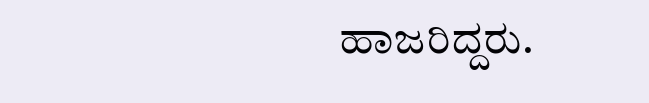ಹಾಜರಿದ್ದರು.